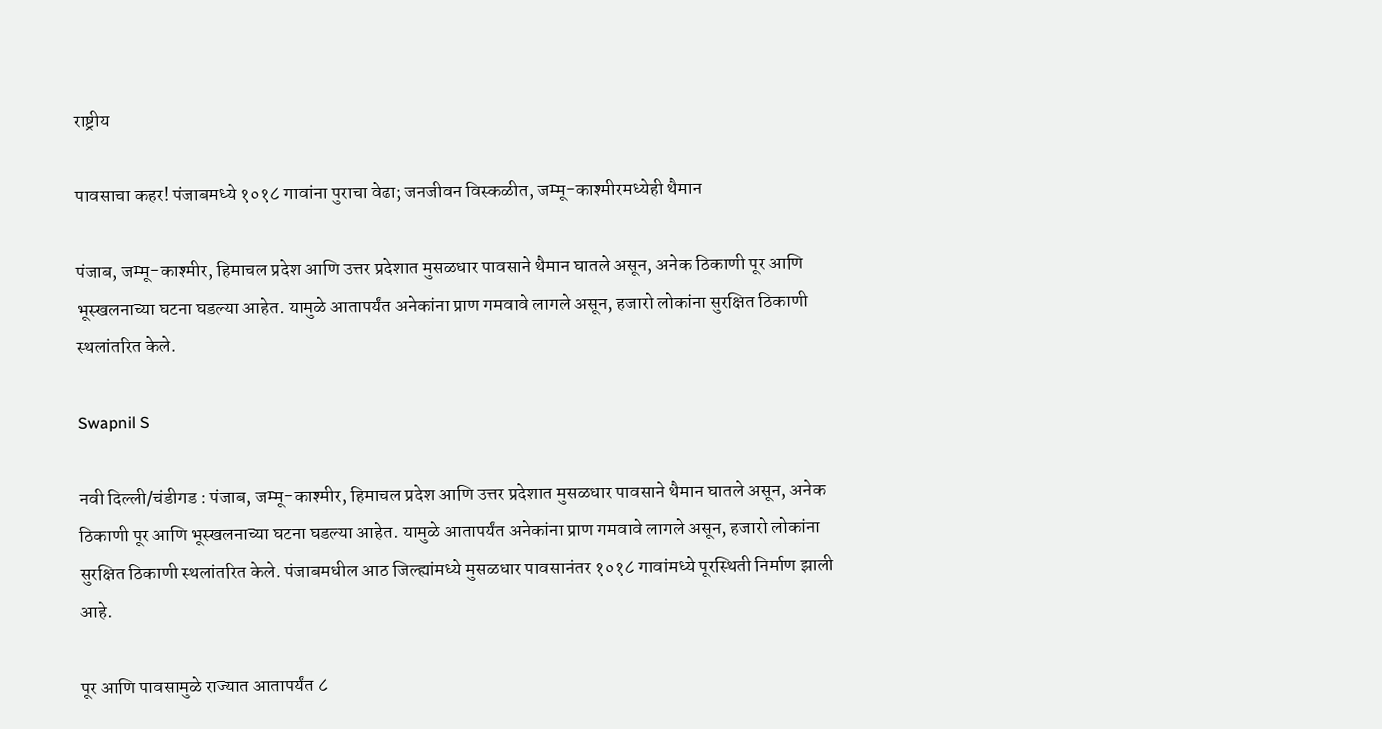राष्ट्रीय

पावसाचा कहर! पंजाबमध्ये १०१८ गावांना पुराचा वेढा; जनजीवन विस्कळीत, जम्मू-काश्मीरमध्येही थैमान

पंजाब, जम्मू-काश्मीर, हिमाचल प्रदेश आणि उत्तर प्रदेशात मुसळधार पावसाने थैमान घातले असून, अनेक ठिकाणी पूर आणि भूस्खलनाच्या घटना घडल्या आहेत. यामुळे आतापर्यंत अनेकांना प्राण गमवावे लागले असून, हजारो लोकांना सुरक्षित ठिकाणी स्थलांतरित केले.

Swapnil S

नवी दिल्ली/चंडीगड : पंजाब, जम्मू-काश्मीर, हिमाचल प्रदेश आणि उत्तर प्रदेशात मुसळधार पावसाने थैमान घातले असून, अनेक ठिकाणी पूर आणि भूस्खलनाच्या घटना घडल्या आहेत. यामुळे आतापर्यंत अनेकांना प्राण गमवावे लागले असून, हजारो लोकांना सुरक्षित ठिकाणी स्थलांतरित केले. पंजाबमधील आठ जिल्ह्यांमध्ये मुसळधार पावसानंतर १०१८ गावांमध्ये पूरस्थिती निर्माण झाली आहे.

पूर आणि पावसामुळे राज्यात आतापर्यंत ८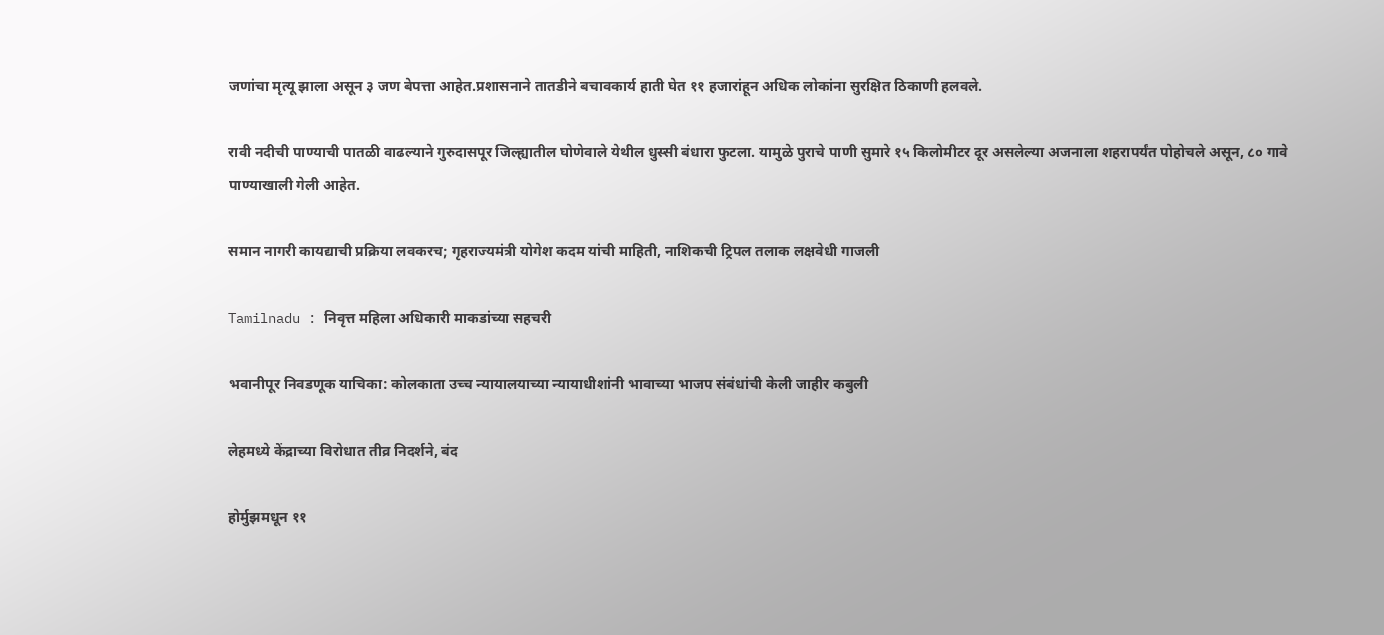जणांचा मृत्यू झाला असून ३ जण बेपत्ता आहेत.प्रशासनाने तातडीने बचावकार्य हाती घेत ११ हजारांहून अधिक लोकांना सुरक्षित ठिकाणी हलवले.

रावी नदीची पाण्याची पातळी वाढल्याने गुरुदासपूर जिल्ह्यातील घोणेवाले येथील धुस्सी बंधारा फुटला. यामुळे पुराचे पाणी सुमारे १५ किलोमीटर दूर असलेल्या अजनाला शहरापर्यंत पोहोचले असून, ८० गावे पाण्याखाली गेली आहेत.

समान नागरी कायद्याची प्रक्रिया लवकरच; गृहराज्यमंत्री योगेश कदम यांची माहिती, नाशिकची ट्रिपल तलाक लक्षवेधी गाजली

Tamilnadu : निवृत्त महिला अधिकारी माकडांच्या सहचरी

भवानीपूर निवडणूक याचिका: कोलकाता उच्च न्यायालयाच्या न्यायाधीशांनी भावाच्या भाजप संबंधांची केली जाहीर कबुली

लेहमध्ये केंद्राच्या विरोधात तीव्र निदर्शने, बंद

होर्मुझमधून ११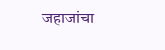जहाजांचा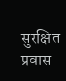सुरक्षित प्रवास